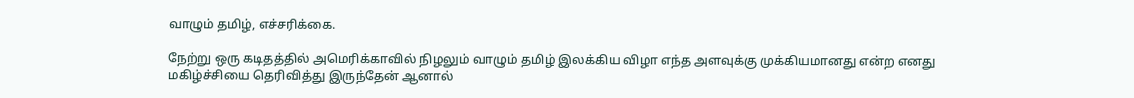வாழும் தமிழ், எச்சரிக்கை.

நேற்று ஒரு கடிதத்தில் அமெரிக்காவில் நிழலும் வாழும் தமிழ் இலக்கிய விழா எந்த அளவுக்கு முக்கியமானது என்ற எனது மகிழ்ச்சியை தெரிவித்து இருந்தேன் ஆனால்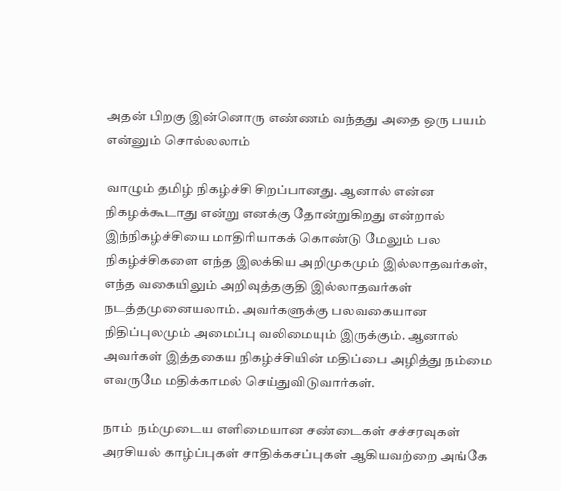அதன் பிறகு இன்னொரு எண்ணம் வந்தது அதை ஒரு பயம் என்னும் சொல்லலாம்

வாழும் தமிழ் நிகழ்ச்சி சிறப்பானது. ஆனால் என்ன நிகழக்கூடாது என்று எனக்கு தோன்றுகிறது என்றால் இந்நிகழ்ச்சியை மாதிரியாகக் கொண்டு மேலும் பல நிகழ்ச்சிகளை எந்த இலக்கிய அறிமுகமும் இல்லாதவர்கள், எந்த வகையிலும் அறிவுத்தகுதி இல்லாதவர்கள் நடத்தமுனையலாம். அவர்களுக்கு பலவகையான நிதிப்புலமும் அமைப்பு வலிமையும் இருக்கும். ஆனால் அவர்கள் இத்தகைய நிகழ்ச்சியின் மதிப்பை அழித்து நம்மை எவருமே மதிக்காமல் செய்துவிடுவார்கள்.

நாம்  நம்முடைய எளிமையான சண்டைகள் சச்சரவுகள் அரசியல் காழ்ப்புகள் சாதிக்கசப்புகள் ஆகியவற்றை அங்கே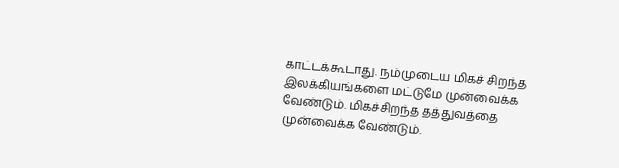காட்டக்கூடாது. நம்முடைய மிகச் சிறந்த இலக்கியங்களை மட்டுமே முன்வைக்க வேண்டும். மிகச்சிறந்த தத்துவத்தை முன்வைக்க வேண்டும்.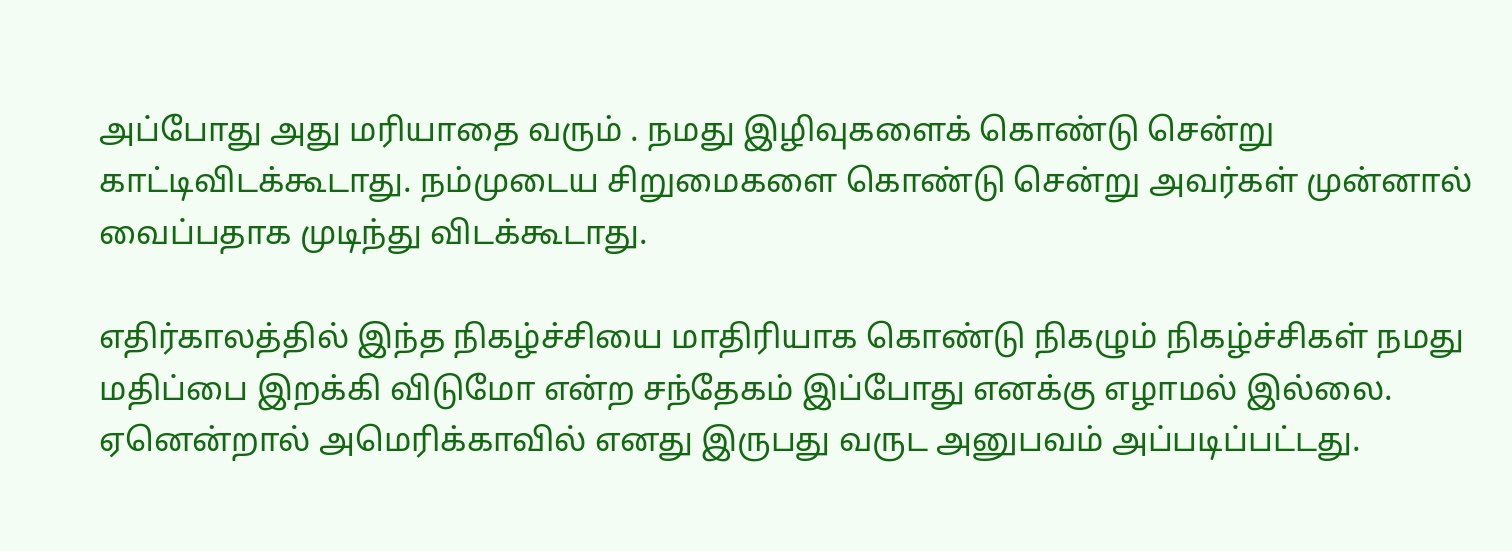அப்போது அது மரியாதை வரும் . நமது இழிவுகளைக் கொண்டு சென்று காட்டிவிடக்கூடாது. நம்முடைய சிறுமைகளை கொண்டு சென்று அவர்கள் முன்னால் வைப்பதாக முடிந்து விடக்கூடாது.

எதிர்காலத்தில் இந்த நிகழ்ச்சியை மாதிரியாக கொண்டு நிகழும் நிகழ்ச்சிகள் நமது மதிப்பை இறக்கி விடுமோ என்ற சந்தேகம் இப்போது எனக்கு எழாமல் இல்லை. ஏனென்றால் அமெரிக்காவில் எனது இருபது வருட அனுபவம் அப்படிப்பட்டது.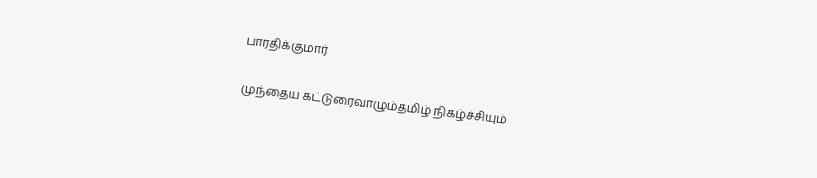பாரதிக்குமார்

முந்தைய கட்டுரைவாழும்தமிழ் நிகழ்ச்சியும்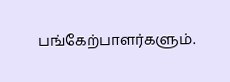பங்கேற்பாளர்களும்.